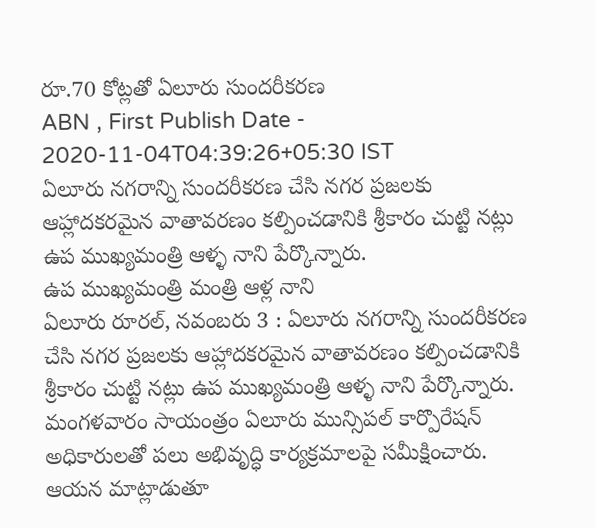రూ.70 కోట్లతో ఏలూరు సుందరీకరణ
ABN , First Publish Date - 2020-11-04T04:39:26+05:30 IST
ఏలూరు నగరాన్ని సుందరీకరణ చేసి నగర ప్రజలకు ఆహ్లాదకరమైన వాతావరణం కల్పించడానికి శ్రీకారం చుట్టి నట్లు ఉప ముఖ్యమంత్రి ఆళ్ళ నాని పేర్కొన్నారు.
ఉప ముఖ్యమంత్రి మంత్రి ఆళ్ల నాని
ఏలూరు రూరల్, నవంబరు 3 : ఏలూరు నగరాన్ని సుందరీకరణ చేసి నగర ప్రజలకు ఆహ్లాదకరమైన వాతావరణం కల్పించడానికి శ్రీకారం చుట్టి నట్లు ఉప ముఖ్యమంత్రి ఆళ్ళ నాని పేర్కొన్నారు. మంగళవారం సాయంత్రం ఏలూరు మున్సిపల్ కార్పొరేషన్ అధికారులతో పలు అభివృద్ధి కార్యక్రమాలపై సమీక్షించారు. ఆయన మాట్లాడుతూ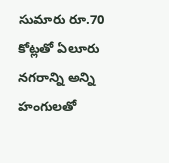సుమారు రూ.70 కోట్లతో ఏలూరు నగరాన్ని అన్ని హంగులతో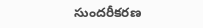సుందరీకరణ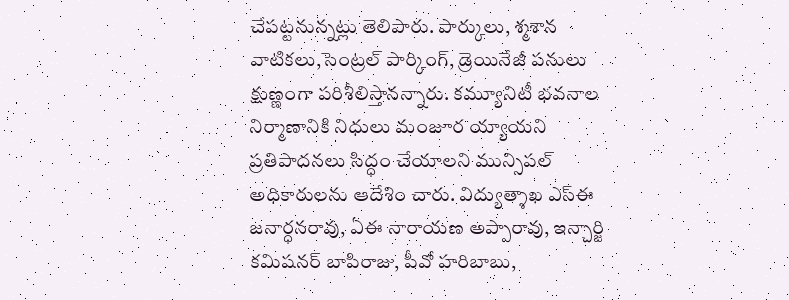చేపట్టనున్నట్లు తెలిపారు. పార్కులు, శ్మశాన వాటికలు,సెంట్రల్ పార్కింగ్, డ్రెయినేజీ పనులు క్షుణ్ణంగా పరిశీలిస్తానన్నారు. కమ్యూనిటీ భవనాల నిర్మాణానికి నిధులు మంజూర య్యాయని ప్రతిపాదనలు సిద్ధం చేయాలని మున్సిపల్ అధికారులను ఆదేశిం చారు. విద్యుత్శాఖ ఎస్ఈ జనార్ధనరావు, ఏఈ నారాయణ అప్పారావు, ఇన్చార్జి కమిషనర్ బాపిరాజు, పీవో హరిబాబు,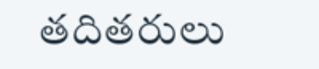తదితరులు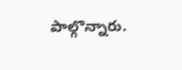పాల్గొన్నారు.